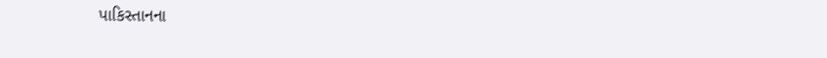પાકિસ્તાનના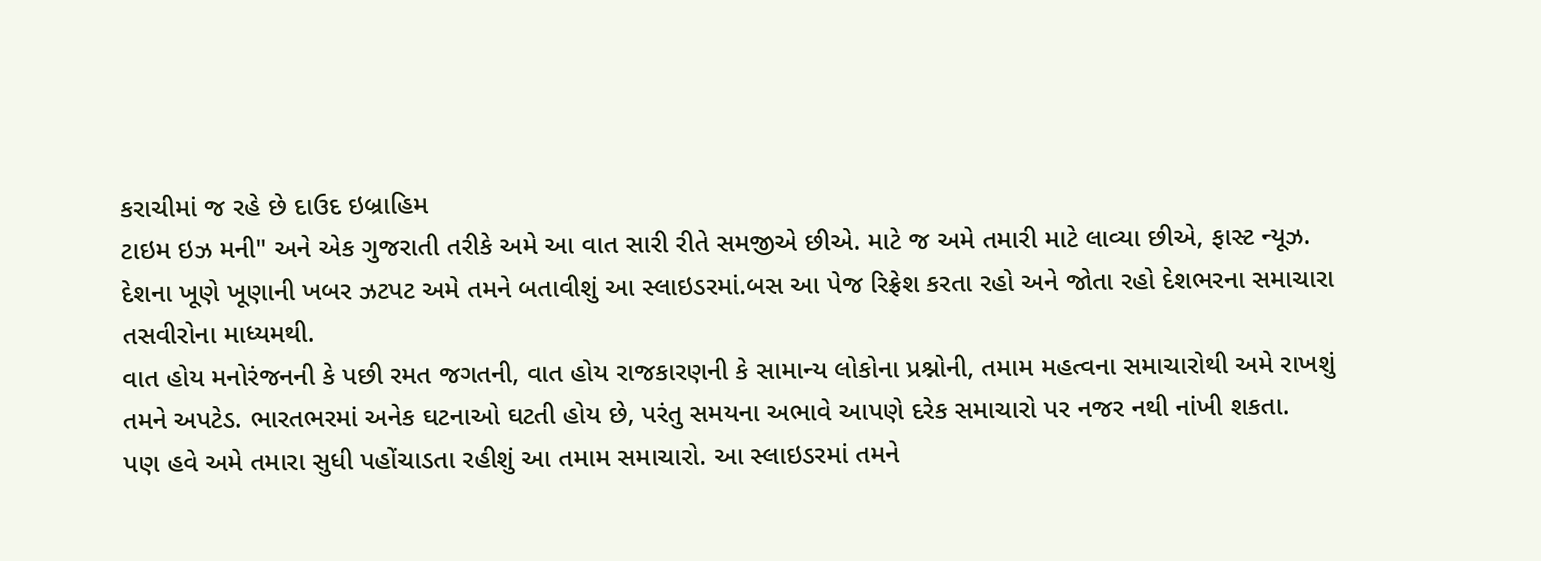કરાચીમાં જ રહે છે દાઉદ ઇબ્રાહિમ
ટાઇમ ઇઝ મની" અને એક ગુજરાતી તરીકે અમે આ વાત સારી રીતે સમજીએ છીએ. માટે જ અમે તમારી માટે લાવ્યા છીએ, ફાસ્ટ ન્યૂઝ. દેશના ખૂણે ખૂણાની ખબર ઝટપટ અમે તમને બતાવીશું આ સ્લાઇડરમાં.બસ આ પેજ રિફ્રેશ કરતા રહો અને જોતા રહો દેશભરના સમાચારા તસવીરોના માધ્યમથી.
વાત હોય મનોરંજનની કે પછી રમત જગતની, વાત હોય રાજકારણની કે સામાન્ય લોકોના પ્રશ્નોની, તમામ મહત્વના સમાચારોથી અમે રાખશું તમને અપટેડ. ભારતભરમાં અનેક ઘટનાઓ ઘટતી હોય છે, પરંતુ સમયના અભાવે આપણે દરેક સમાચારો પર નજર નથી નાંખી શકતા.
પણ હવે અમે તમારા સુધી પહોંચાડતા રહીશું આ તમામ સમાચારો. આ સ્લાઇડરમાં તમને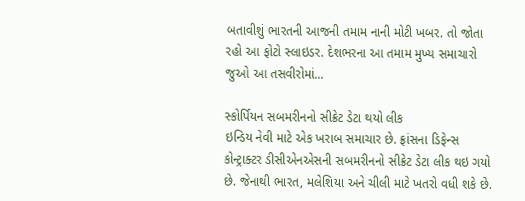બતાવીશું ભારતની આજની તમામ નાની મોટી ખબર. તો જોતા રહો આ ફોટો સ્લાઇડર. દેશભરના આ તમામ મુખ્ય સમાચારો જુઓ આ તસવીરોમાં...

સ્કોર્પિયન સબમરીનનો સીક્રેટ ડેટા થયો લીક
ઇન્ડિય નેવી માટે એક ખરાબ સમાચાર છે. ફ્રાંસના ડિફેન્સ કોન્ટ્રાક્ટર ડીસીએનએસની સબમરીનનો સીક્રેટ ડેટા લીક થઇ ગયો છે. જેનાથી ભારત, મલેશિયા અને ચીલી માટે ખતરો વધી શકે છે.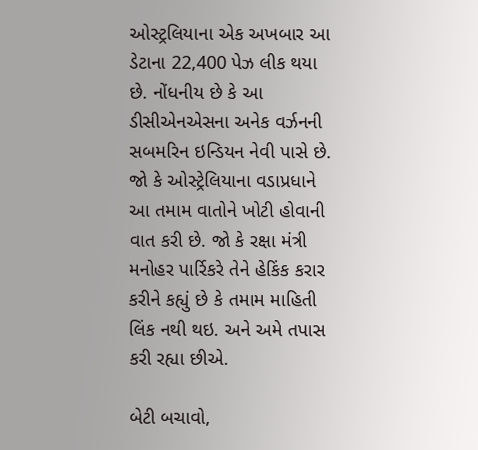ઓસ્ટ્રલિયાના એક અખબાર આ ડેટાના 22,400 પેઝ લીક થયા છે. નોંધનીય છે કે આ ડીસીએનએસના અનેક વર્ઝનની સબમરિન ઇન્ડિયન નેવી પાસે છે. જો કે ઓસ્ટ્રેલિયાના વડાપ્રધાને આ તમામ વાતોને ખોટી હોવાની વાત કરી છે. જો કે રક્ષા મંત્રી મનોહર પાર્રિકરે તેને હેકિંક કરાર કરીને કહ્યું છે કે તમામ માહિતી લિંક નથી થઇ. અને અમે તપાસ કરી રહ્યા છીએ.

બેટી બચાવો,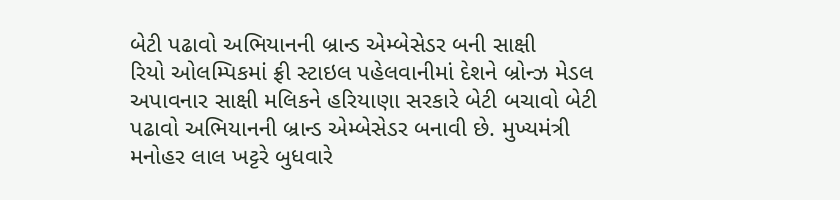બેટી પઢાવો અભિયાનની બ્રાન્ડ એમ્બેસેડર બની સાક્ષી
રિયો ઓલમ્પિકમાં ફ્રી સ્ટાઇલ પહેલવાનીમાં દેશને બ્રોન્ઝ મેડલ અપાવનાર સાક્ષી મલિકને હરિયાણા સરકારે બેટી બચાવો બેટી પઢાવો અભિયાનની બ્રાન્ડ એમ્બેસેડર બનાવી છે. મુખ્યમંત્રી મનોહર લાલ ખટ્ટરે બુધવારે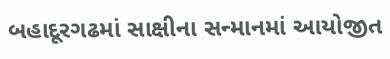બહાદૂરગઢમાં સાક્ષીના સન્માનમાં આયોજીત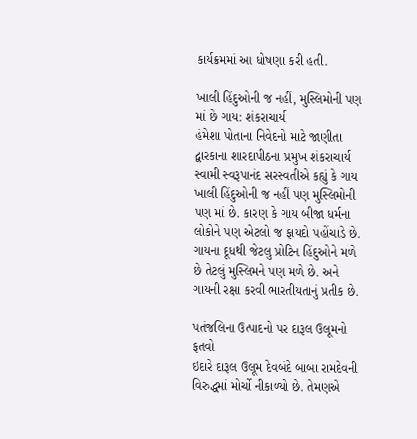કાર્યક્રમમાં આ ધોષણા કરી હતી.

ખાલી હિંદુઓની જ નહીં, મુસ્લિમોની પણ માં છે ગાય: શંકરાચાર્ય
હંમેશા પોતાના નિવેદનો માટે જાણીતા દ્વારકાના શારદાપીઠના પ્રમુખ શંકરાચાર્ય સ્વામી સ્વરૂપાનંદ સરસ્વતીએ કહ્યું કે ગાય ખાલી હિંદુઓની જ નહીં પણ મુસ્લિમોની પણ માં છે. કારણ કે ગાય બીજા ધર્મના લોકોને પણ એટલો જ ફાયદો પહોંચાડે છે. ગાયના દૂધથી જેટલુ પ્રોટિન હિંદુઓને મળે છે તેટલું મુસ્લિમને પણ મળે છે. અને ગાયની રક્ષા કરવી ભારતીયતાનું પ્રતીક છે.

પતંજલિના ઉત્પાદનો પર દારૂલ ઉલૂમનો ફતવો
ઇદારે દારૂલ ઉલૂમ દેવબંદે બાબા રામદેવની વિરુદ્ધમાં મોર્ચો નીકાળ્યો છે. તેમણએ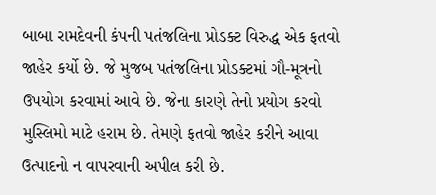બાબા રામદેવની કંપની પતંજલિના પ્રોડક્ટ વિરુદ્ધ એક ફતવો જાહેર કર્યો છે. જે મુજબ પતંજલિના પ્રોડક્ટમાં ગૌ-મૂત્રનો ઉપયોગ કરવામાં આવે છે. જેના કારણે તેનો પ્રયોગ કરવો મુસ્લિમો માટે હરામ છે. તેમણે ફતવો જાહેર કરીને આવા ઉત્પાદનો ન વાપરવાની અપીલ કરી છે.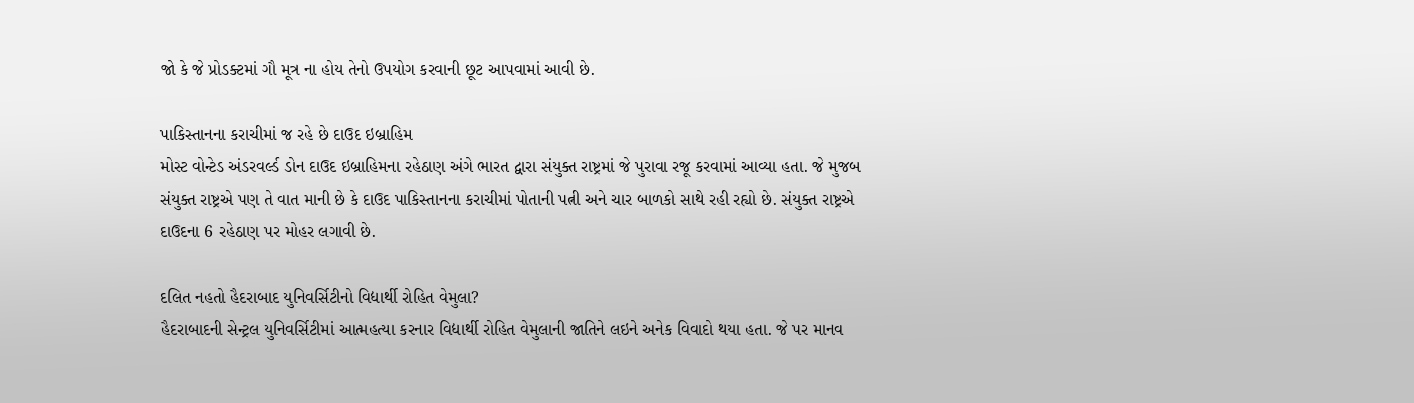જો કે જે પ્રોડક્ટમાં ગૌ મૂત્ર ના હોય તેનો ઉપયોગ કરવાની છૂટ આપવામાં આવી છે.

પાકિસ્તાનના કરાચીમાં જ રહે છે દાઉદ ઇબ્રાહિમ
મોસ્ટ વોન્ટેડ અંડરવર્લ્ડ ડોન દાઉદ ઇબ્રાહિમના રહેઠાણ અંગે ભારત દ્વારા સંયુક્ત રાષ્ટ્રમાં જે પુરાવા રજૂ કરવામાં આવ્યા હતા. જે મુજબ સંયુક્ત રાષ્ટ્રએ પણ તે વાત માની છે કે દાઉદ પાકિસ્તાનના કરાચીમાં પોતાની પત્ની અને ચાર બાળકો સાથે રહી રહ્યો છે. સંયુક્ત રાષ્ટ્રએ દાઉદના 6 રહેઠાણ પર મોહર લગાવી છે.

દલિત નહતો હૈદરાબાદ યુનિવર્સિટીનો વિદ્યાર્થી રોહિત વેમુલા?
હૈદરાબાદની સેન્ટ્રલ યુનિવર્સિટીમાં આત્મહત્યા કરનાર વિદ્યાર્થી રોહિત વેમુલાની જાતિને લઇને અનેક વિવાદો થયા હતા. જે પર માનવ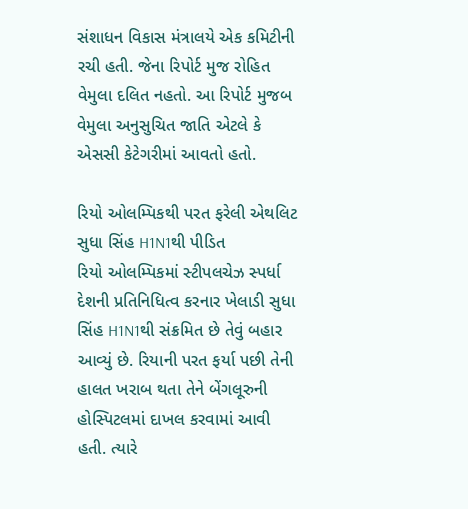સંશાધન વિકાસ મંત્રાલયે એક કમિટીની રચી હતી. જેના રિપોર્ટ મુજ રોહિત વેમુલા દલિત નહતો. આ રિપોર્ટ મુજબ વેમુલા અનુસુચિત જાતિ એટલે કે એસસી કેટેગરીમાં આવતો હતો.

રિયો ઓલમ્પિકથી પરત ફરેલી એથલિટ સુધા સિંહ H1N1થી પીડિત
રિયો ઓલમ્પિકમાં સ્ટીપલચેઝ સ્પર્ધા દેશની પ્રતિનિધિત્વ કરનાર ખેલાડી સુધા સિંહ H1N1થી સંક્રમિત છે તેવું બહાર આવ્યું છે. રિયાની પરત ફર્યા પછી તેની હાલત ખરાબ થતા તેને બેંગલૂરુની હોસ્પિટલમાં દાખલ કરવામાં આવી હતી. ત્યારે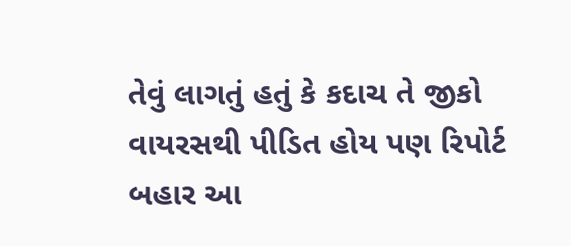તેવું લાગતું હતું કે કદાચ તે જીકો વાયરસથી પીડિત હોય પણ રિપોર્ટ બહાર આ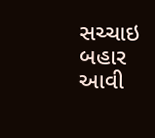સચ્ચાઇ બહાર આવી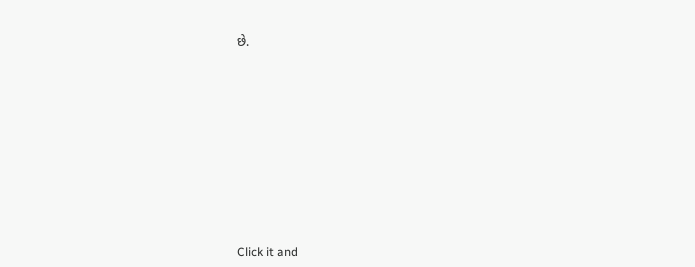છે.












Click it and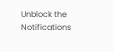Unblock the Notifications